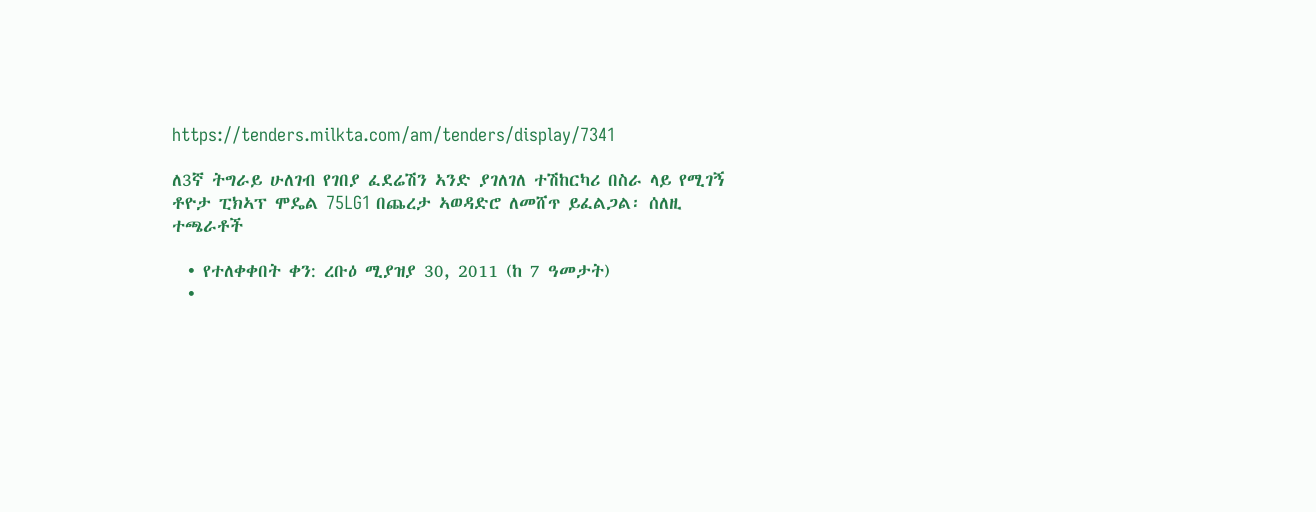https://tenders.milkta.com/am/tenders/display/7341

ለ3ኛ ትግራይ ሁለገብ የገበያ ፈደሬሽን ኣንድ ያገለገለ ተሽከርካሪ በስራ ላይ የሚገኝ ቶዮታ ፒክኣፕ ሞዴል 75LG1 በጨረታ ኣወዳድሮ ለመሸጥ ይፈልጋል፡ ሰለዚ ተጫራቶች

  • የተለቀቀበት ቀን: ረቡዕ ሚያዝያ 30, 2011 (ከ 7 ዓመታት)
  •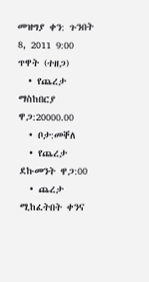መዝግያ ቀን: ጉንበት 8, 2011 9:00 ጥዋት (ተዘጋ)
  • የጨረታ ማስከበርያ ዋጋ:20000.00
  • ቦታ:መቐለ
  • የጨረታ ደኩመንት ዋጋ:00
  • ጨረታ ሚከፈትበት ቀንና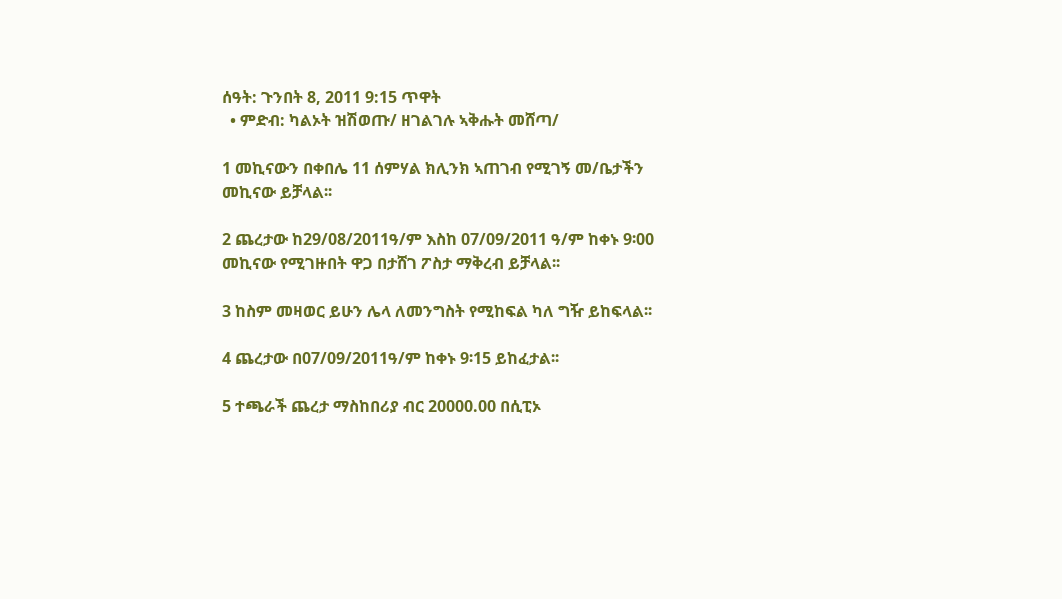ሰዓት: ጉንበት 8, 2011 9:15 ጥዋት
  • ምድብ: ካልኦት ዝሽወጡ/ ዘገልገሉ ኣቅሑት መሸጣ/

1 መኪናውን በቀበሌ 11 ሰምሃል ክሊንክ ኣጠገብ የሚገኝ መ/ቤታችን መኪናው ይቻላል፡፡

2 ጨረታው ከ29/08/2011ዓ/ም እስከ 07/09/2011 ዓ/ም ከቀኑ 9፡00 መኪናው የሚገዙበት ዋጋ በታሸገ ፖስታ ማቅረብ ይቻላል፡፡

3 ከስም መዛወር ይሁን ሌላ ለመንግስት የሚከፍል ካለ ግዥ ይከፍላል፡፡

4 ጨረታው በ07/09/2011ዓ/ም ከቀኑ 9፡15 ይከፈታል፡፡

5 ተጫራች ጨረታ ማስከበሪያ ብር 20000.00 በሲፒኦ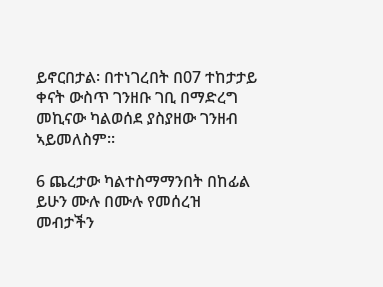ይኖርበታል፡ በተነገረበት በ07 ተከታታይ ቀናት ውስጥ ገንዘቡ ገቢ በማድረግ መኪናው ካልወሰደ ያስያዘው ገንዘብ ኣይመለስም፡፡

6 ጨረታው ካልተስማማንበት በከፊል ይሁን ሙሉ በሙሉ የመሰረዝ መብታችን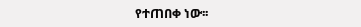የተጠበቀ ነው፡፡